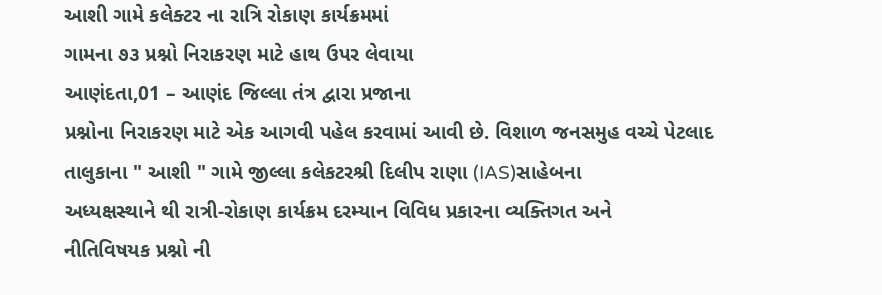આશી ગામે કલેક્ટર ના રાત્રિ રોકાણ કાર્યક્રમમાં
ગામના ૭૩ પ્રશ્નો નિરાકરણ માટે હાથ ઉપર લેવાયા
આણંદતા,01 – આણંદ જિલ્લા તંત્ર દ્વારા પ્રજાના
પ્રશ્નોના નિરાકરણ માટે એક આગવી પહેલ કરવામાં આવી છે. વિશાળ જનસમુહ વચ્ચે પેટલાદ
તાલુકાના " આશી " ગામે જીલ્લા કલેકટરશ્રી દિલીપ રાણા (IAS)સાહેબના
અધ્યક્ષસ્થાને થી રાત્રી-રોકાણ કાર્યક્રમ દરમ્યાન વિવિધ પ્રકારના વ્યક્તિગત અને
નીતિવિષયક પ્રશ્નો ની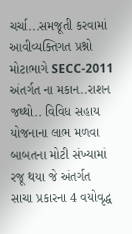ચર્ચા...સમજૂતી કરવામાં આવીવ્યક્તિગત પ્રશ્નો મોટાભાગે SECC-2011
અંતર્ગત ના મકાન..રાશન જથ્થો.. વિવિધ સહાય યોજનાના લાભ મળવા બાબતના મોટી સંખ્યામાં રજૂ થયા જે અંતર્ગત
સાચા પ્રકારના 4 વયોવૃદ્ધ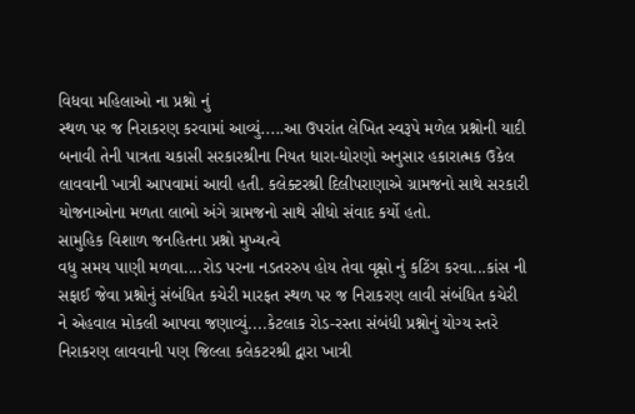વિધવા મહિલાઓ ના પ્રશ્નો નું
સ્થળ પર જ નિરાકરણ કરવામાં આવ્યું.....આ ઉપરાંત લેખિત સ્વરૂપે મળેલ પ્રશ્નોની યાદી
બનાવી તેની પાત્રતા ચકાસી સરકારશ્રીના નિયત ધારા-ધોરણો અનુસાર હકારાત્મક ઉકેલ
લાવવાની ખાત્રી આપવામાં આવી હતી. કલેક્ટરશ્રી દિલીપરાણાએ ગ્રામજનો સાથે સરકારી
યોજનાઓના મળતા લાભો અંગે ગ્રામજનો સાથે સીધો સંવાદ કર્યો હતો.
સામુહિક વિશાળ જનહિતના પ્રશ્નો મુખ્યત્વે
વધુ સમય પાણી મળવા....રોડ પરના નડતરરુપ હોય તેવા વૃક્ષો નું કટિંગ કરવા...કાંસ ની
સફાઈ જેવા પ્રશ્નોનું સંબંધિત કચેરી મારફત સ્થળ પર જ નિરાકરણ લાવી સંબંધિત કચેરી
ને એહવાલ મોકલી આપવા જણાવ્યું....કેટલાક રોડ-રસ્તા સંબંધી પ્રશ્નોનું યોગ્ય સ્તરે
નિરાકરણ લાવવાની પણ જિલ્લા કલેકટરશ્રી દ્વારા ખાત્રી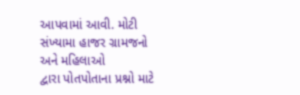આપવામાં આવી. મોટી સંખ્યામા હાજર ગ્રામજનો અને મહિલાઓ
દ્વારા પોતપોતાના પ્રશ્નો માટે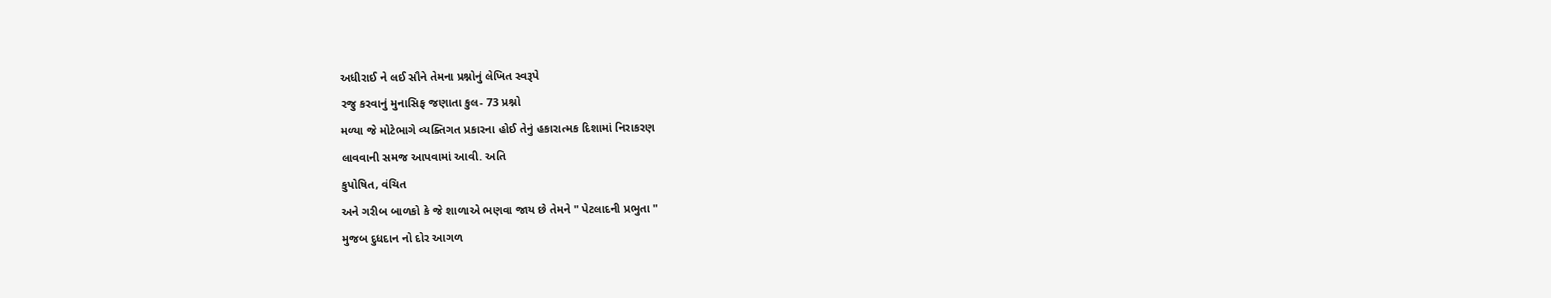અધીરાઈ ને લઈ સૌને તેમના પ્રશ્નોનું લેખિત સ્વરૂપે
રજુ કરવાનું મુનાસિફ જણાતા કુલ- 73 પ્રશ્નો
મળ્યા જે મોટેભાગે વ્યક્તિગત પ્રકારના હોઈ તેનું હકારાત્મક દિશામાં નિરાકરણ
લાવવાની સમજ આપવામાં આવી. અતિ
કુપોષિત, વંચિત
અને ગરીબ બાળકો કે જે શાળાએ ભણવા જાય છે તેમને " પેટલાદની પ્રભુતા "
મુજબ દુધદાન નો દોર આગળ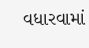વધારવામાં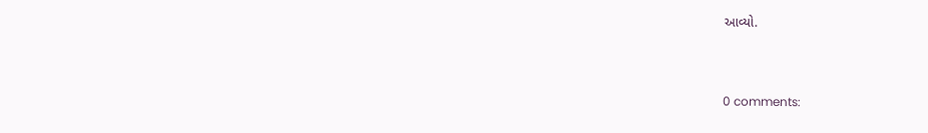આવ્યો.



0 comments: